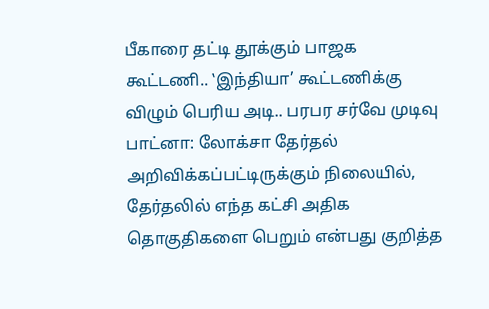பீகாரை தட்டி தூக்கும் பாஜக கூட்டணி.. ‛இந்தியா’ கூட்டணிக்கு விழும் பெரிய அடி.. பரபர சர்வே முடிவு
பாட்னா: லோக்சா தேர்தல் அறிவிக்கப்பட்டிருக்கும் நிலையில், தேர்தலில் எந்த கட்சி அதிக தொகுதிகளை பெறும் என்பது குறித்த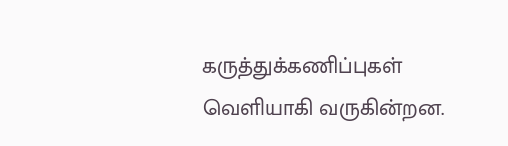கருத்துக்கணிப்புகள் வெளியாகி வருகின்றன.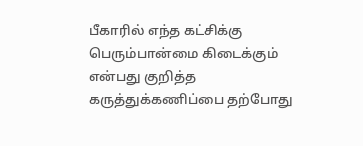பீகாரில் எந்த கட்சிக்கு பெரும்பான்மை கிடைக்கும் என்பது குறித்த கருத்துக்கணிப்பை தற்போது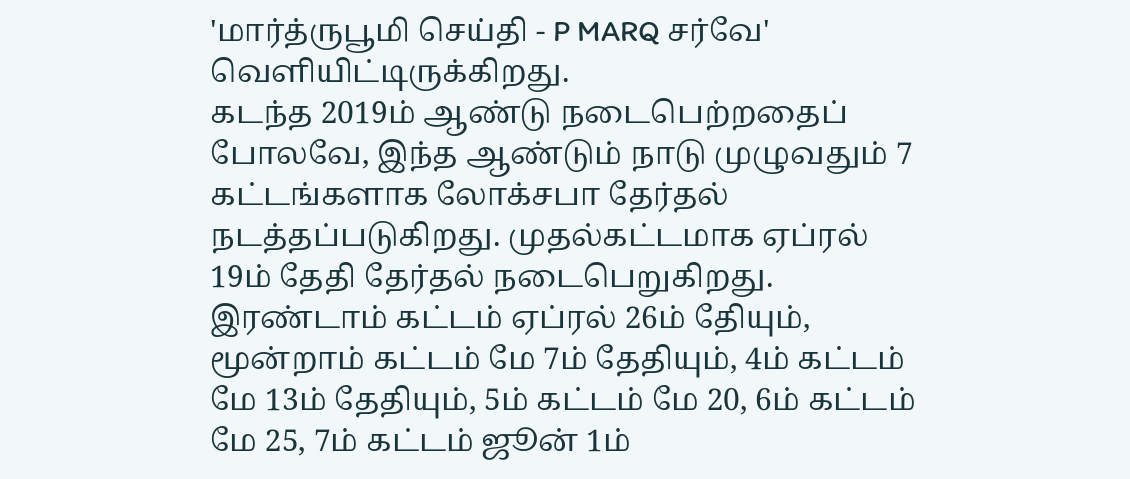'மார்த்ருபூமி செய்தி - P MARQ சர்வே' வெளியிட்டிருக்கிறது.
கடந்த 2019ம் ஆண்டு நடைபெற்றதைப் போலவே, இந்த ஆண்டும் நாடு முழுவதும் 7 கட்டங்களாக லோக்சபா தேர்தல் நடத்தப்படுகிறது. முதல்கட்டமாக ஏப்ரல் 19ம் தேதி தேர்தல் நடைபெறுகிறது. இரண்டாம் கட்டம் ஏப்ரல் 26ம் தேியும், மூன்றாம் கட்டம் மே 7ம் தேதியும், 4ம் கட்டம் மே 13ம் தேதியும், 5ம் கட்டம் மே 20, 6ம் கட்டம் மே 25, 7ம் கட்டம் ஜூன் 1ம்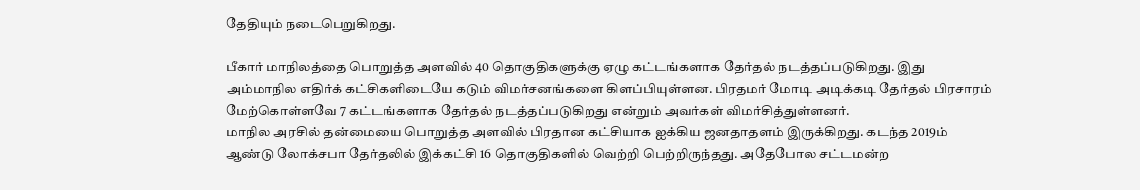தேதியும் நடைபெறுகிறது.

பீகார் மாநிலத்தை பொறுத்த அளவில் 40 தொகுதிகளுக்கு ஏழு கட்டங்களாக தேர்தல் நடத்தப்படுகிறது. இது அம்மாநில எதிர்க் கட்சிகளிடையே கடும் விமர்சனங்களை கிளப்பியுள்ளன. பிரதமர் மோடி அடிக்கடி தேர்தல் பிரசாரம் மேற்கொள்ளவே 7 கட்டங்களாக தேர்தல் நடத்தப்படுகிறது என்றும் அவர்கள் விமர்சித்துள்ளனர்.
மாநில அரசில் தன்மையை பொறுத்த அளவில் பிரதான கட்சியாக ஐக்கிய ஜனதாதளம் இருக்கிறது. கடந்த 2019ம் ஆண்டு லோக்சபா தேர்தலில் இக்கட்சி 16 தொகுதிகளில் வெற்றி பெற்றிருந்தது. அதேபோல சட்டமன்ற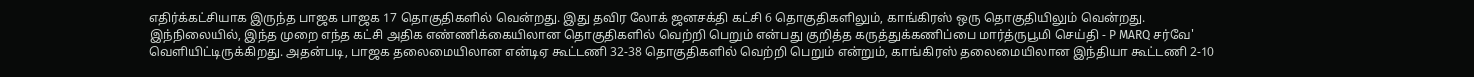எதிர்க்கட்சியாக இருந்த பாஜக பாஜக 17 தொகுதிகளில் வென்றது. இது தவிர லோக் ஜனசக்தி கட்சி 6 தொகுதிகளிலும், காங்கிரஸ் ஒரு தொகுதியிலும் வென்றது.
இந்நிலையில், இந்த முறை எந்த கட்சி அதிக எண்ணிக்கையிலான தொகுதிகளில் வெற்றி பெறும் என்பது குறித்த கருத்துக்கணிப்பை மார்த்ருபூமி செய்தி - P MARQ சர்வே' வெளியிட்டிருக்கிறது. அதன்படி, பாஜக தலைமையிலான என்டிஏ கூட்டணி 32-38 தொகுதிகளில் வெற்றி பெறும் என்றும், காங்கிரஸ் தலைமையிலான இந்தியா கூட்டணி 2-10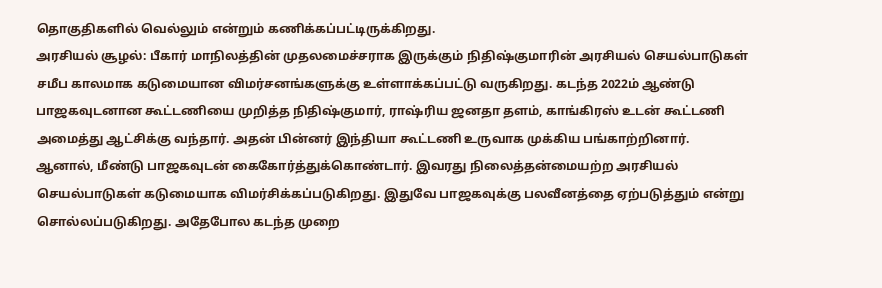தொகுதிகளில் வெல்லும் என்றும் கணிக்கப்பட்டிருக்கிறது.
அரசியல் சூழல்: பீகார் மாநிலத்தின் முதலமைச்சராக இருக்கும் நிதிஷ்குமாரின் அரசியல் செயல்பாடுகள் சமீப காலமாக கடுமையான விமர்சனங்களுக்கு உள்ளாக்கப்பட்டு வருகிறது. கடந்த 2022ம் ஆண்டு பாஜகவுடனான கூட்டணியை முறித்த நிதிஷ்குமார், ராஷ்ரிய ஜனதா தளம், காங்கிரஸ் உடன் கூட்டணி அமைத்து ஆட்சிக்கு வந்தார். அதன் பின்னர் இந்தியா கூட்டணி உருவாக முக்கிய பங்காற்றினார்.
ஆனால், மீண்டு பாஜகவுடன் கைகோர்த்துக்கொண்டார். இவரது நிலைத்தன்மையற்ற அரசியல் செயல்பாடுகள் கடுமையாக விமர்சிக்கப்படுகிறது. இதுவே பாஜகவுக்கு பலவீனத்தை ஏற்படுத்தும் என்று சொல்லப்படுகிறது. அதேபோல கடந்த முறை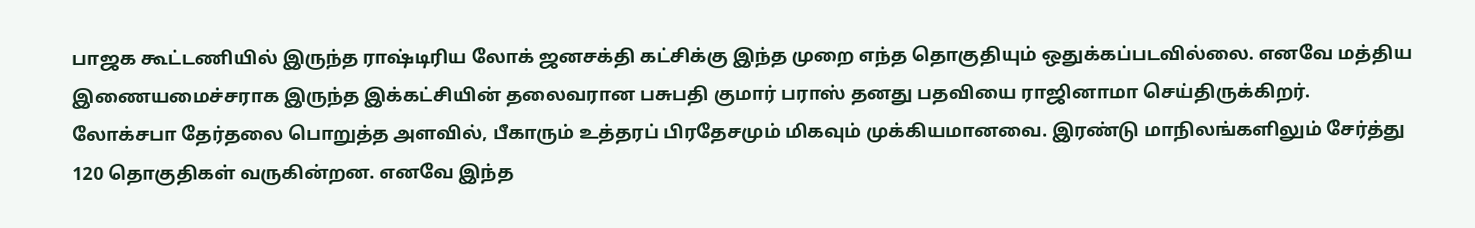பாஜக கூட்டணியில் இருந்த ராஷ்டிரிய லோக் ஜனசக்தி கட்சிக்கு இந்த முறை எந்த தொகுதியும் ஒதுக்கப்படவில்லை. எனவே மத்திய இணையமைச்சராக இருந்த இக்கட்சியின் தலைவரான பசுபதி குமார் பராஸ் தனது பதவியை ராஜினாமா செய்திருக்கிறர்.
லோக்சபா தேர்தலை பொறுத்த அளவில், பீகாரும் உத்தரப் பிரதேசமும் மிகவும் முக்கியமானவை. இரண்டு மாநிலங்களிலும் சேர்த்து 120 தொகுதிகள் வருகின்றன. எனவே இந்த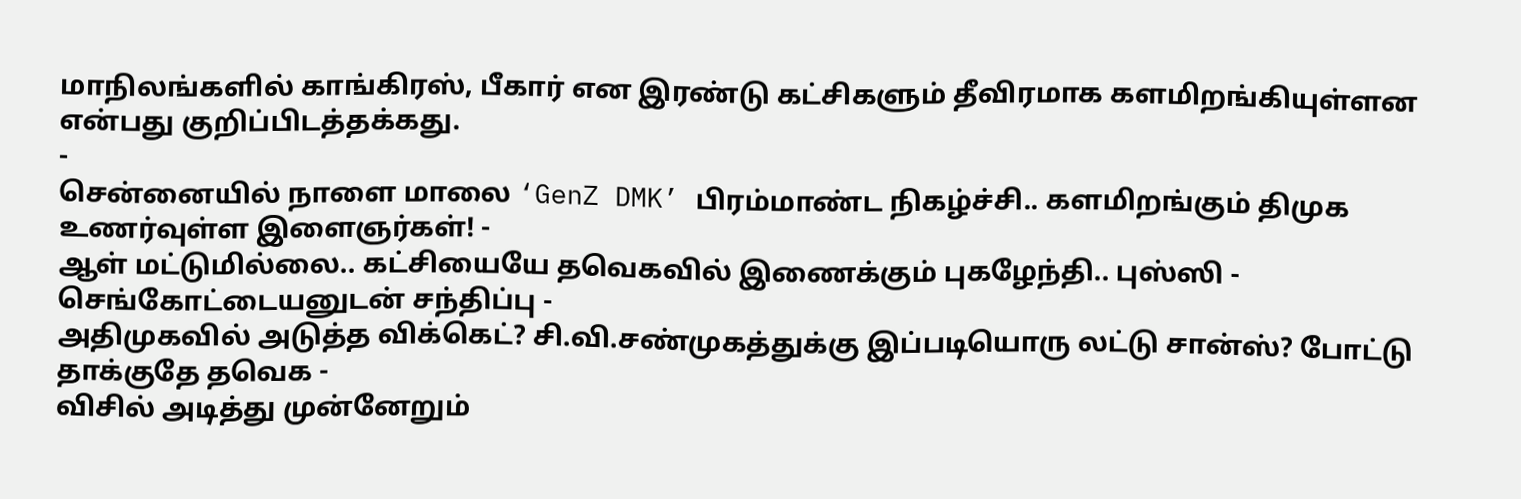மாநிலங்களில் காங்கிரஸ், பீகார் என இரண்டு கட்சிகளும் தீவிரமாக களமிறங்கியுள்ளன என்பது குறிப்பிடத்தக்கது.
-
சென்னையில் நாளை மாலை ‘GenZ DMK’ பிரம்மாண்ட நிகழ்ச்சி.. களமிறங்கும் திமுக உணர்வுள்ள இளைஞர்கள்! -
ஆள் மட்டுமில்லை.. கட்சியையே தவெகவில் இணைக்கும் புகழேந்தி.. புஸ்ஸி - செங்கோட்டையனுடன் சந்திப்பு -
அதிமுகவில் அடுத்த விக்கெட்? சி.வி.சண்முகத்துக்கு இப்படியொரு லட்டு சான்ஸ்? போட்டு தாக்குதே தவெக -
விசில் அடித்து முன்னேறும்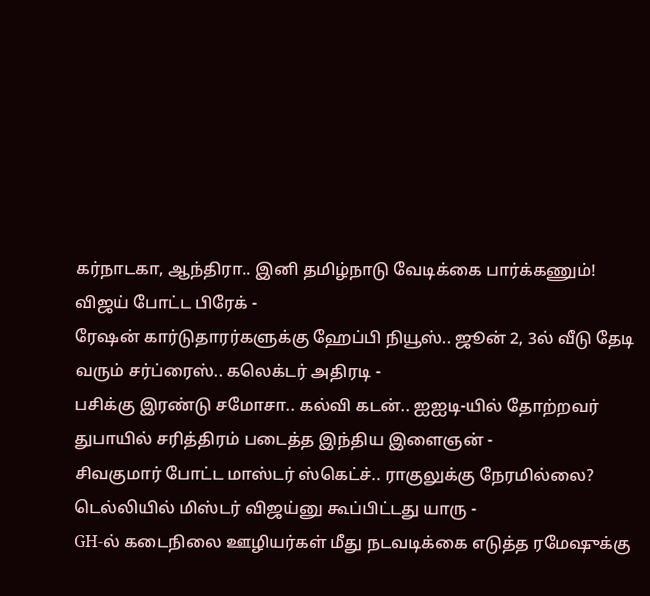கர்நாடகா, ஆந்திரா.. இனி தமிழ்நாடு வேடிக்கை பார்க்கணும்! விஜய் போட்ட பிரேக் -
ரேஷன் கார்டுதாரர்களுக்கு ஹேப்பி நியூஸ்.. ஜூன் 2, 3ல் வீடு தேடி வரும் சர்ப்ரைஸ்.. கலெக்டர் அதிரடி -
பசிக்கு இரண்டு சமோசா.. கல்வி கடன்.. ஐஐடி-யில் தோற்றவர் துபாயில் சரித்திரம் படைத்த இந்திய இளைஞன் -
சிவகுமார் போட்ட மாஸ்டர் ஸ்கெட்ச்.. ராகுலுக்கு நேரமில்லை? டெல்லியில் மிஸ்டர் விஜய்னு கூப்பிட்டது யாரு -
GH-ல் கடைநிலை ஊழியர்கள் மீது நடவடிக்கை எடுத்த ரமேஷுக்கு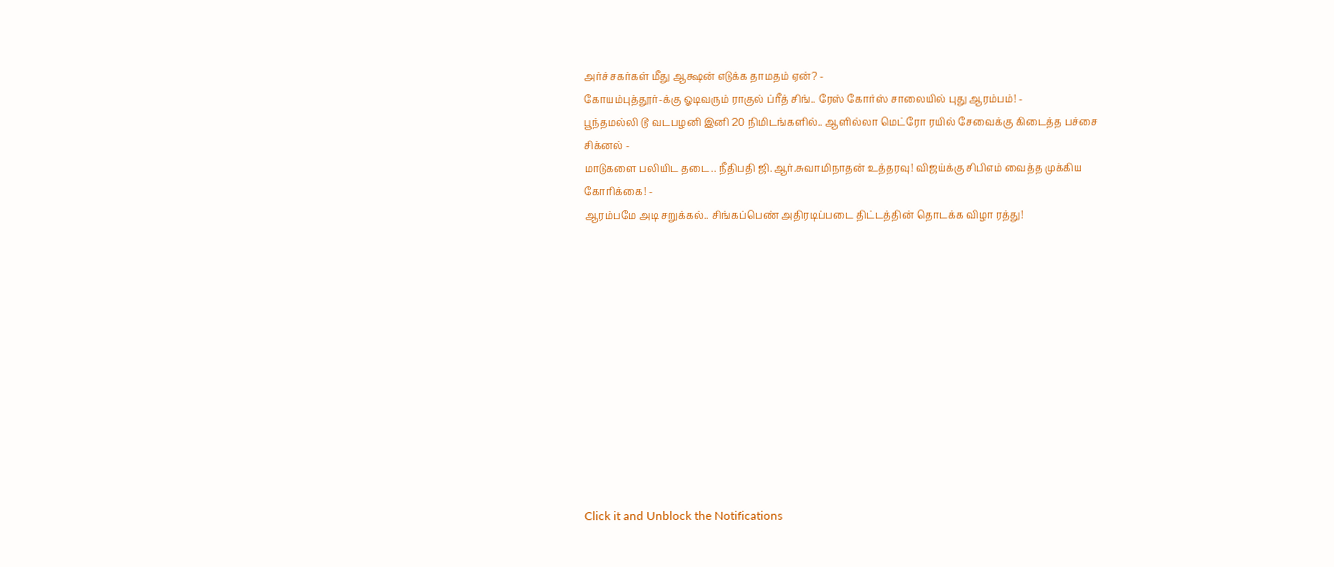அர்ச்சகர்கள் மீது ஆக்ஷன் எடுக்க தாமதம் ஏன்? -
கோயம்புத்தூர்-க்கு ஓடிவரும் ராகுல் ப்ரீத் சிங்.. ரேஸ் கோர்ஸ் சாலையில் புது ஆரம்பம்! -
பூந்தமல்லி டூ வடபழனி இனி 20 நிமிடங்களில்.. ஆளில்லா மெட்ரோ ரயில் சேவைக்கு கிடைத்த பச்சை சிக்னல் -
மாடுகளை பலியிட தடை.. நீதிபதி ஜி.ஆர்.சுவாமிநாதன் உத்தரவு! விஜய்க்கு சிபிஎம் வைத்த முக்கிய கோரிக்கை! -
ஆரம்பமே அடி சறுக்கல்.. சிங்கப்பெண் அதிரடிப்படை திட்டத்தின் தொடக்க விழா ரத்து!












Click it and Unblock the Notifications